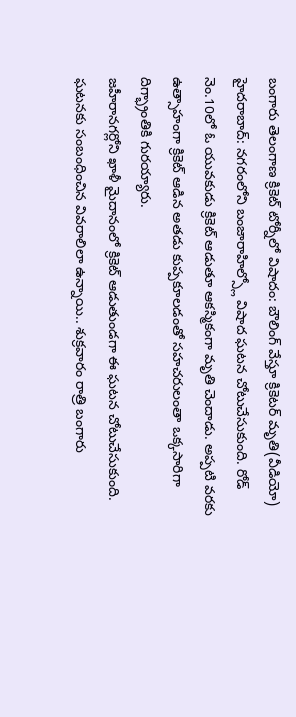బంగారు తెలంగాణ క్రికెట్ టోర్నీలో విషాదం: బౌలింగ్ వేస్తూ క్రికెటర్ మృతి(వీడియో)
హైదరాబాద్: నగరంలోని బంజారాహిల్స్లో విషాద ఘటన చోటుచేసుకుంది. రోడ్ నెం.10లో ఓ యువకుడు క్రికెట్ ఆడుతూ ఆకస్మికంగా మృతి చెందాడు. అప్పటి వరకు ఉత్సాహంగా క్రికెట్ ఆడిన అతడు కుప్పకూలడంతో సహచరులంతా ఒక్కసారిగా దిగ్భ్రాంతికి గురయ్యారు.
జహీరానగర్లోని ఖాళీ మైదానంలో క్రికెట్ ఆడుతుండగా ఈ ఘటన చోటుచేసుకుంది. ఘటనకు సంబంధించిన వివరాలిలా ఉన్నాయి.. శుక్రవారం రాత్రి బంగారు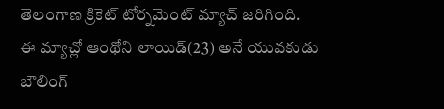తెలంగాణ క్రికెట్ టోర్నమెంట్ మ్యాచ్ జరిగింది.
ఈ మ్యాచ్లో ఆంథోని లాయిడ్(23) అనే యువకుడు బౌలింగ్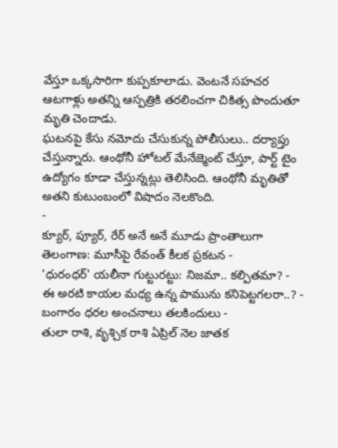వేస్తూ ఒక్కసారిగా కుప్పకూలాడు. వెంటనే సహచర ఆటగాళ్లు అతన్ని ఆస్పత్రికి తరలించగా చికిత్స పొందుతూ మృతి చెందాడు.
ఘటనపై కేసు నమోదు చేసుకున్న పోలీసులు.. దర్యాప్తు చేస్తున్నారు. ఆంథోనీ హోటల్ మేనేజ్మెంట్ చేస్తూ, పార్ట్ టైం ఉద్యోగం కూడా చేస్తున్నట్లు తెలిసింది. ఆంథోనీ మృతితో అతని కుటుంబంలో విషాదం నెలకొంది.
-
క్యూర్, ప్యూర్, రేర్ అనే అనే మూడు ప్రాంతాలుగా తెలంగాణ: మూసీపై రేవంత్ కీలక ప్రకటన -
'ధురంధర్' యలీనా గుట్టురట్టు: నిజమా.. కల్పితమా? -
ఈ అరటి కాయల మధ్య ఉన్న పామును కనిపెట్టగలరా..? -
బంగారం ధరల అంచనాలు తలకిందులు -
తులా రాశి, వృశ్చిక రాశి ఏప్రిల్ నెల జాతక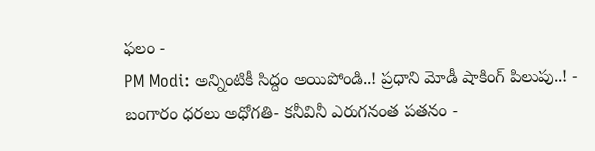ఫలం -
PM Modi: అన్నింటికీ సిద్దం అయిపోండి..! ప్రధాని మోడీ షాకింగ్ పిలుపు..! -
బంగారం ధరలు అధోగతి- కనీవినీ ఎరుగనంత పతనం -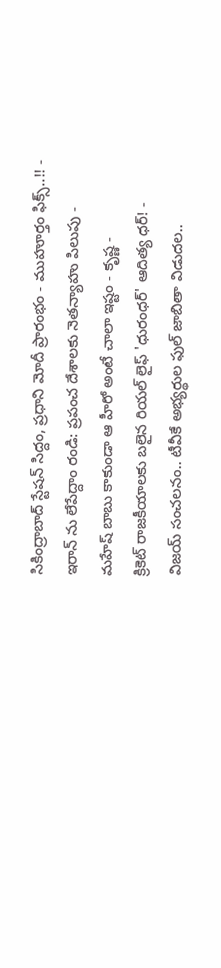సికింద్రాబాద్ స్టేషన్ సిద్దం, ప్రధాని మోదీ ప్రారంభం - ముహూర్తం ఫిక్స్..!! -
ఇరాన్ ను లేపేద్దాం రండి: ప్రపంచ దేశాలకు నెతన్యాహు పిలుపు -
మహేష్ బాబు కాకుండా ఆ హీరో అంటే చాలా ఇష్టం - కృష్ణ -
క్రికెట్ రాజకీయాలకు బలైన రియల్ లైఫ్ 'ధురంధర్' ఆదిత్య ధర్! -
విజయ్ సంచలనం.. టీవీకే అభ్యర్థుల ఫుల్ జాబితా విడుదల..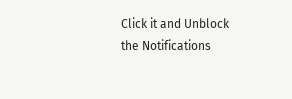Click it and Unblock the Notifications